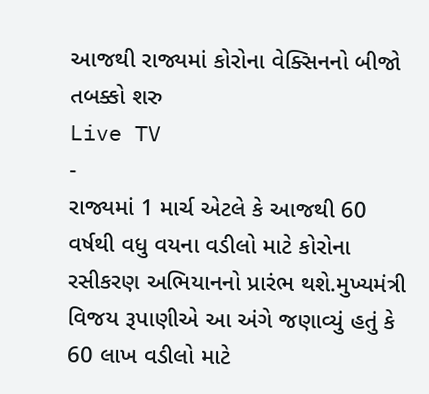આજથી રાજ્યમાં કોરોના વેક્સિનનો બીજો તબક્કો શરુ
Live TV
-
રાજ્યમાં 1 માર્ચ એટલે કે આજથી 60 વર્ષથી વધુ વયના વડીલો માટે કોરોના રસીકરણ અભિયાનનો પ્રારંભ થશે.મુખ્યમંત્રી વિજય રૂપાણીએ આ અંગે જણાવ્યું હતું કે 60 લાખ વડીલો માટે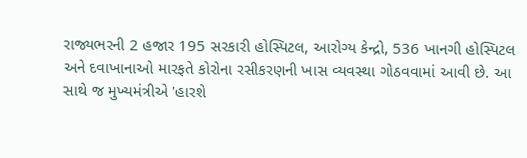રાજ્યભરની 2 હજાર 195 સરકારી હોસ્પિટલ, આરોગ્ય કેન્દ્રો, 536 ખાનગી હોસ્પિટલ અને દવાખાનાઓ મારફતે કોરોના રસીકરણની ખાસ વ્યવસ્થા ગોઠવવામાં આવી છે. આ સાથે જ મુખ્યમંત્રીએ 'હારશે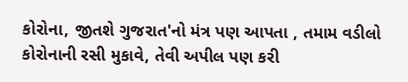કોરોના, જીતશે ગુજરાત'નો મંત્ર પણ આપતા , તમામ વડીલો કોરોનાની રસી મુકાવે, તેવી અપીલ પણ કરી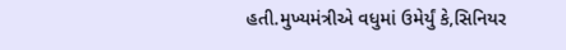હતી.મુખ્યમંત્રીએ વધુમાં ઉમેર્યું કે,સિનિયર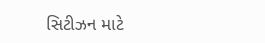સિટીઝન માટે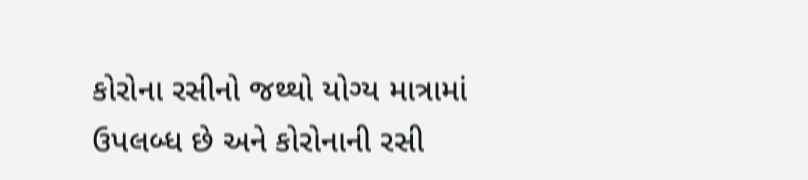કોરોના રસીનો જથ્થો યોગ્ય માત્રામાં ઉપલબ્ધ છે અને કોરોનાની રસી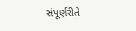સંપૂર્ણરીતે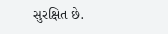સુરક્ષિત છે.